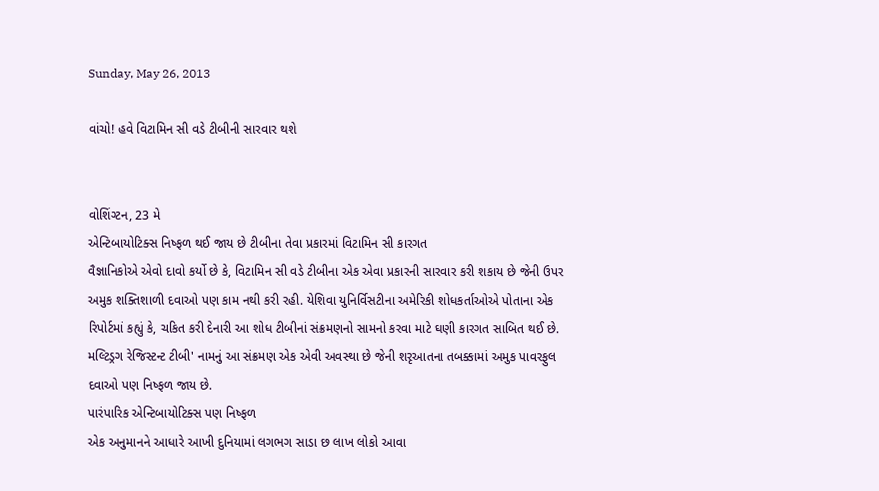Sunday, May 26, 2013

વાંચો! હવે વિટામિન સી વડે ટીબીની સારવાર થશે


વોશિંગ્ટન, 23 મે
એન્ટિબાયોટિક્સ નિષ્ફળ થઈ જાય છે ટીબીના તેવા પ્રકારમાં વિટામિન સી કારગત
વૈજ્ઞાનિકોએ એવો દાવો કર્યો છે કે, વિટામિન સી વડે ટીબીના એક એવા પ્રકારની સારવાર કરી શકાય છે જેની ઉપર અમુક શક્તિશાળી દવાઓ પણ કામ નથી કરી રહી. યેશિવા યુનિર્વિસટીના અમેરિકી શોધકર્તાઓએ પોતાના એક રિપોર્ટમાં કહ્યું કે, ચકિત કરી દેનારી આ શોધ ટીબીનાં સંક્રમણનો સામનો કરવા માટે ઘણી કારગત સાબિત થઈ છે. મલ્ટિડ્રગ રેજિસ્ટન્ટ ટીબી' નામનું આ સંક્રમણ એક એવી અવસ્થા છે જેની શરૃઆતના તબક્કામાં અમુક પાવરફુલ દવાઓ પણ નિષ્ફળ જાય છે.
પારંપારિક એન્ટિબાયોટિક્સ પણ નિષ્ફળ
એક અનુમાનને આધારે આખી દુનિયામાં લગભગ સાડા છ લાખ લોકો આવા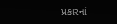પ્રકારનાં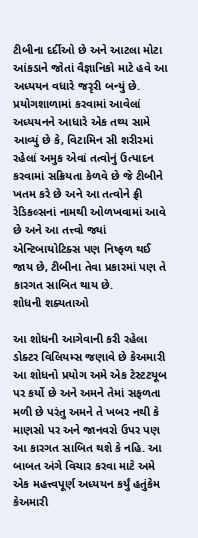ટીબીના દર્દીઓ છે અને આટલા મોટા આંકડાને જોતાં વૈજ્ઞાનિકો માટે હવે આ અધ્યયન વધારે જરૃરી બન્યું છે. પ્રયોગશાળામાં કરવામાં આવેલાં અધ્યયનને આધારે એક તથ્ય સામે આવ્યું છે કે, વિટામિન સી શરીરમાં રહેલાં અમુક એવાં તત્વોનું ઉત્પાદન કરવામાં સક્રિયતા કેળવે છે જે ટીબીને ખતમ કરે છે અને આ તત્વોને ફ્રી રેડિકલ્સનાં નામથી ઓળખવામાં આવે છે અને આ તત્ત્વો જ્યાં એન્ટિબાયોટિક્સ પણ નિષ્ફળ થઈ જાય છે, ટીબીના તેવા પ્રકારમાં પણ તે કારગત સાબિત થાય છે.
શોધની શક્યતાઓ

આ શોધની આગેવાની કરી રહેલા ડોક્ટર વિલિયમ્સ જણાવે છે કેઅમારી આ શોધનો પ્રયોગ અમે એક ટેસ્ટટયૂબ પર કર્યો છે અને અમને તેમાં સફળતા મળી છે પરંતુ અમને તે ખબર નથી કે માણસો પર અને જાનવરો ઉપર પણ આ કારગત સાબિત થશે કે નહિ. આ બાબત અંગે વિચાર કરવા માટે અમે એક મહત્ત્વપૂર્ણ અધ્યયન કર્યું હતુંકેમ કેઅમારી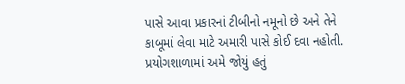પાસે આવા પ્રકારનાં ટીબીનો નમૂનો છે અને તેને કાબૂમાં લેવા માટે અમારી પાસે કોઈ દવા નહોતી. પ્રયોગશાળામાં અમે જોયું હતું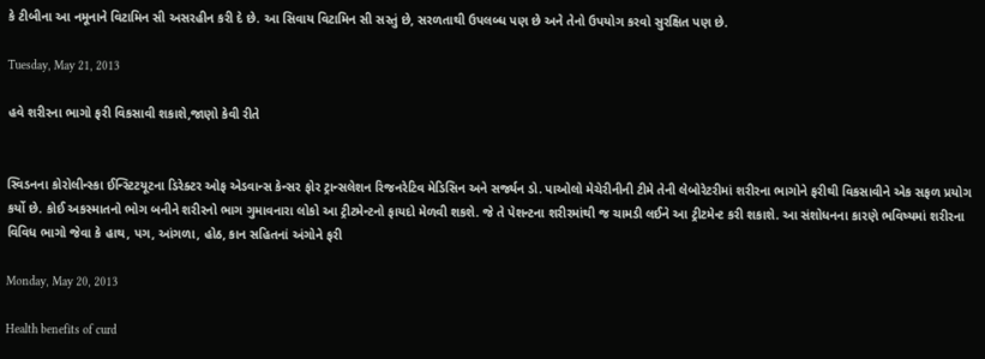કે ટીબીના આ નમૂનાને વિટામિન સી અસરહીન કરી દે છે. આ સિવાય વિટામિન સી સસ્તું છે, સરળતાથી ઉપલબ્ધ પણ છે અને તેનો ઉપયોગ કરવો સુરક્ષિત પણ છે.

Tuesday, May 21, 2013

હવે શરીરના ભાગો ફરી વિકસાવી શકાશે,જાણો કેવી રીતે


સ્વિડનના કોરોલીન્સ્કા ઈન્સ્ટિટયૂટના ડિરેક્ટર ઓફ એડવાન્સ કેન્સર ફોર ટ્રાન્સલેશન રિજનરેટિવ મેડિસિન અને સર્જ્યન ડો. પાઓલો મેચેરીનીની ટીમે તેની લેબોરેટરીમાં શરીરના ભાગોને ફરીથી વિકસાવીને એક સફળ પ્રયોગ કર્યો છે. કોઈ અકસ્માતનો ભોગ બનીને શરીરનો ભાગ ગુમાવનારા લોકો આ ટ્રીટમેન્ટનો ફાયદો મેળવી શકશે. જે તે પેશન્ટના શરીરમાંથી જ ચામડી લઈને આ ટ્રીટમેન્ટ કરી શકાશે. આ સંશોધનના કારણે ભવિષ્યમાં શરીરના વિવિધ ભાગો જેવા કે હાથ, પગ, આંગળા, હોઠ, કાન સહિતનાં અંગોને ફરી

Monday, May 20, 2013

Health benefits of curd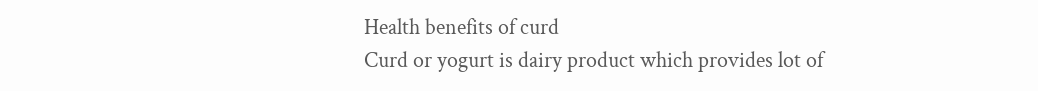Health benefits of curd
Curd or yogurt is dairy product which provides lot of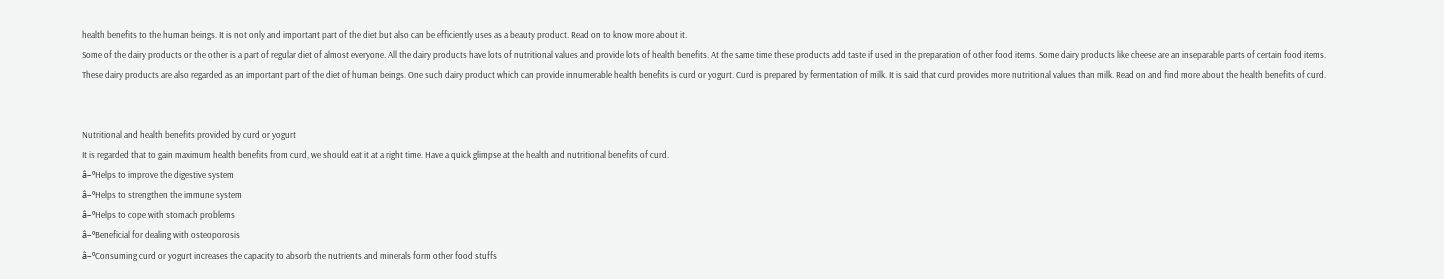health benefits to the human beings. It is not only and important part of the diet but also can be efficiently uses as a beauty product. Read on to know more about it.
Some of the dairy products or the other is a part of regular diet of almost everyone. All the dairy products have lots of nutritional values and provide lots of health benefits. At the same time these products add taste if used in the preparation of other food items. Some dairy products like cheese are an inseparable parts of certain food items.
These dairy products are also regarded as an important part of the diet of human beings. One such dairy product which can provide innumerable health benefits is curd or yogurt. Curd is prepared by fermentation of milk. It is said that curd provides more nutritional values than milk. Read on and find more about the health benefits of curd.


Nutritional and health benefits provided by curd or yogurt
It is regarded that to gain maximum health benefits from curd, we should eat it at a right time. Have a quick glimpse at the health and nutritional benefits of curd.
â–ºHelps to improve the digestive system
â–ºHelps to strengthen the immune system
â–ºHelps to cope with stomach problems
â–ºBeneficial for dealing with osteoporosis
â–ºConsuming curd or yogurt increases the capacity to absorb the nutrients and minerals form other food stuffs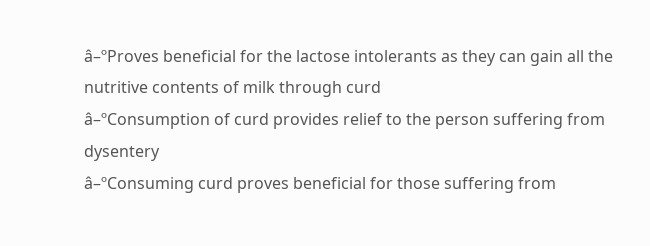â–ºProves beneficial for the lactose intolerants as they can gain all the nutritive contents of milk through curd
â–ºConsumption of curd provides relief to the person suffering from dysentery
â–ºConsuming curd proves beneficial for those suffering from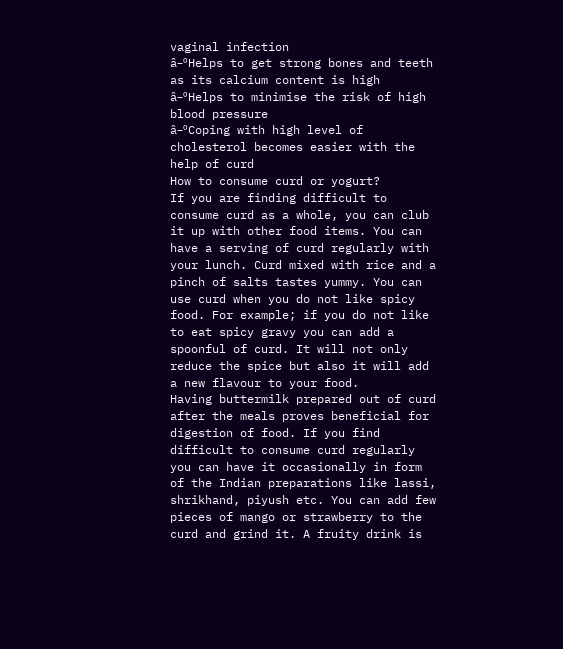vaginal infection
â–ºHelps to get strong bones and teeth as its calcium content is high
â–ºHelps to minimise the risk of high blood pressure
â–ºCoping with high level of cholesterol becomes easier with the help of curd
How to consume curd or yogurt?
If you are finding difficult to consume curd as a whole, you can club it up with other food items. You can have a serving of curd regularly with your lunch. Curd mixed with rice and a pinch of salts tastes yummy. You can use curd when you do not like spicy food. For example; if you do not like to eat spicy gravy you can add a spoonful of curd. It will not only reduce the spice but also it will add a new flavour to your food.
Having buttermilk prepared out of curd after the meals proves beneficial for digestion of food. If you find difficult to consume curd regularly you can have it occasionally in form of the Indian preparations like lassi, shrikhand, piyush etc. You can add few pieces of mango or strawberry to the curd and grind it. A fruity drink is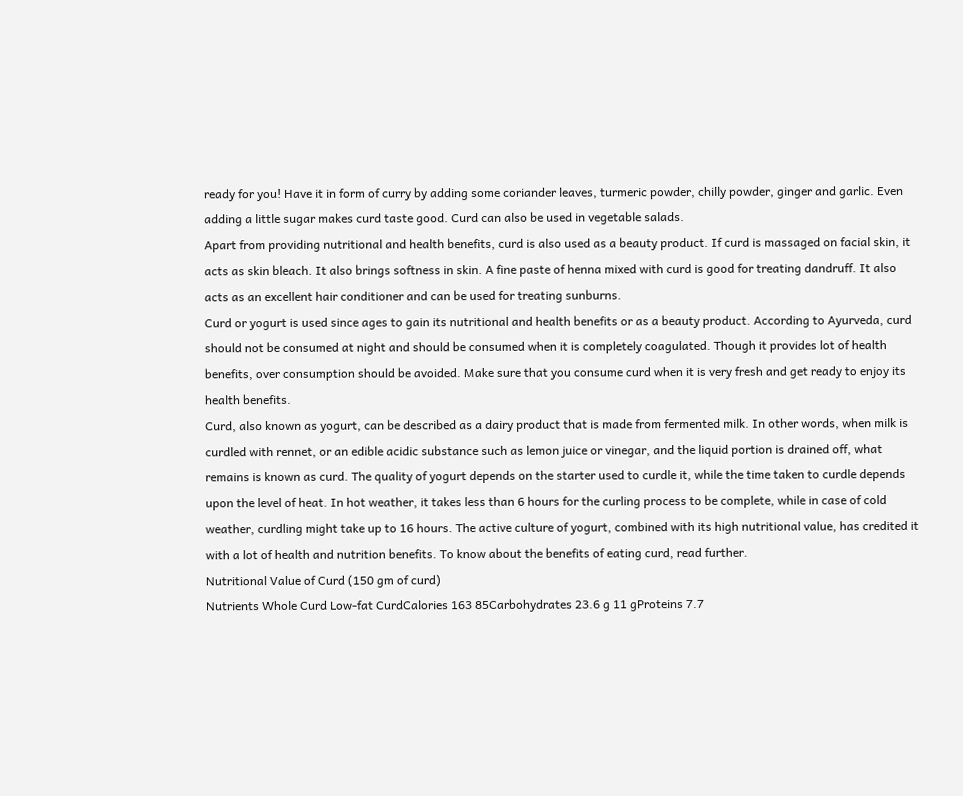ready for you! Have it in form of curry by adding some coriander leaves, turmeric powder, chilly powder, ginger and garlic. Even adding a little sugar makes curd taste good. Curd can also be used in vegetable salads.
Apart from providing nutritional and health benefits, curd is also used as a beauty product. If curd is massaged on facial skin, it acts as skin bleach. It also brings softness in skin. A fine paste of henna mixed with curd is good for treating dandruff. It also acts as an excellent hair conditioner and can be used for treating sunburns.
Curd or yogurt is used since ages to gain its nutritional and health benefits or as a beauty product. According to Ayurveda, curd should not be consumed at night and should be consumed when it is completely coagulated. Though it provides lot of health benefits, over consumption should be avoided. Make sure that you consume curd when it is very fresh and get ready to enjoy its health benefits.
Curd, also known as yogurt, can be described as a dairy product that is made from fermented milk. In other words, when milk is curdled with rennet, or an edible acidic substance such as lemon juice or vinegar, and the liquid portion is drained off, what remains is known as curd. The quality of yogurt depends on the starter used to curdle it, while the time taken to curdle depends upon the level of heat. In hot weather, it takes less than 6 hours for the curling process to be complete, while in case of cold weather, curdling might take up to 16 hours. The active culture of yogurt, combined with its high nutritional value, has credited it with a lot of health and nutrition benefits. To know about the benefits of eating curd, read further.
Nutritional Value of Curd (150 gm of curd)
Nutrients Whole Curd Low-fat CurdCalories 163 85Carbohydrates 23.6 g 11 gProteins 7.7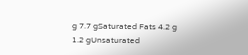g 7.7 gSaturated Fats 4.2 g 1.2 gUnsaturated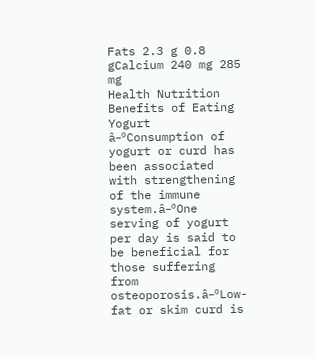Fats 2.3 g 0.8 gCalcium 240 mg 285 mg
Health Nutrition Benefits of Eating Yogurt â–ºConsumption of yogurt or curd has been associated with strengthening of the immune system.â–ºOne serving of yogurt per day is said to be beneficial for those suffering from osteoporosis.â–ºLow-fat or skim curd is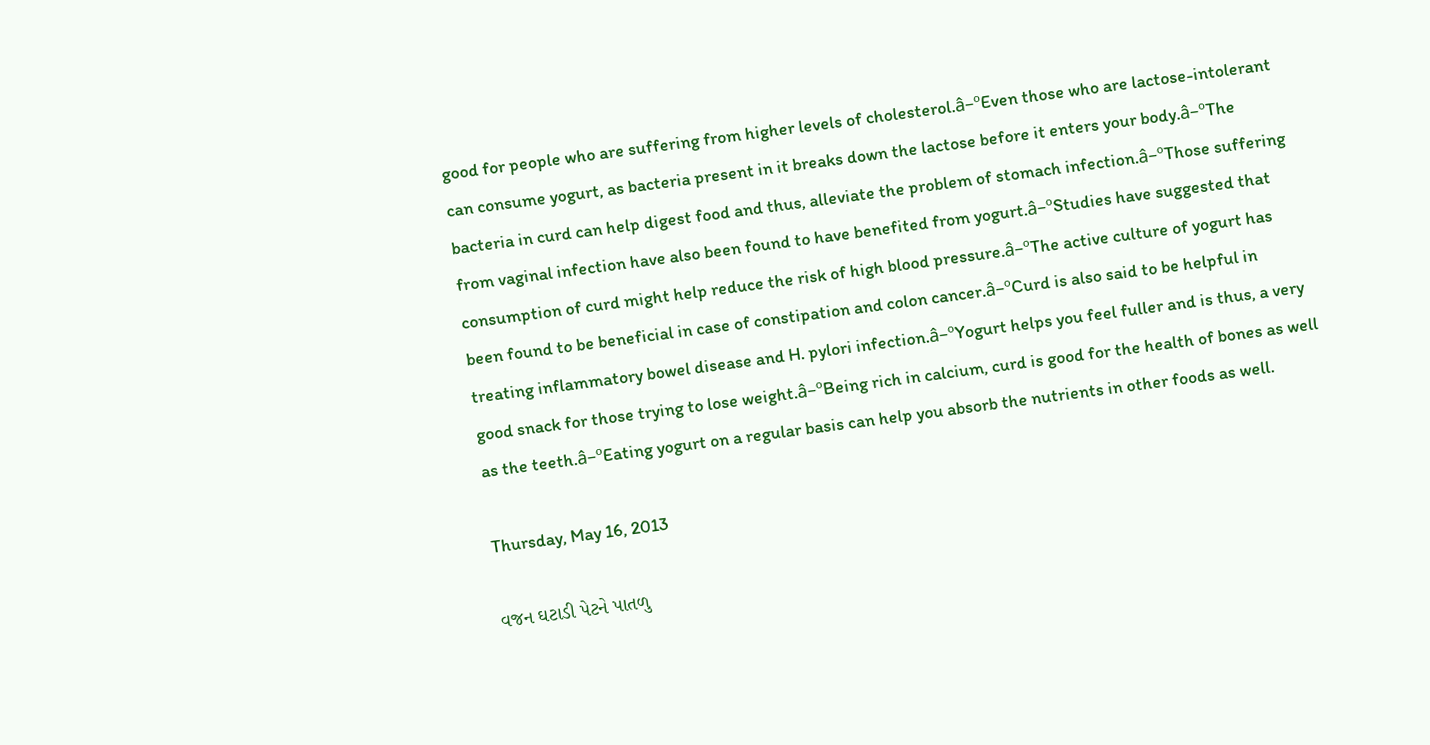good for people who are suffering from higher levels of cholesterol.â–ºEven those who are lactose-intolerant can consume yogurt, as bacteria present in it breaks down the lactose before it enters your body.â–ºThe bacteria in curd can help digest food and thus, alleviate the problem of stomach infection.â–ºThose suffering from vaginal infection have also been found to have benefited from yogurt.â–ºStudies have suggested that consumption of curd might help reduce the risk of high blood pressure.â–ºThe active culture of yogurt has been found to be beneficial in case of constipation and colon cancer.â–ºCurd is also said to be helpful in treating inflammatory bowel disease and H. pylori infection.â–ºYogurt helps you feel fuller and is thus, a very good snack for those trying to lose weight.â–ºBeing rich in calcium, curd is good for the health of bones as well as the teeth.â–ºEating yogurt on a regular basis can help you absorb the nutrients in other foods as well.

Thursday, May 16, 2013

વજન ઘટાડી પેટને પાતળુ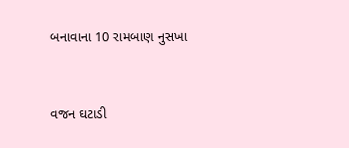બનાવાના 10 રામબાણ નુસખા


વજન ઘટાડી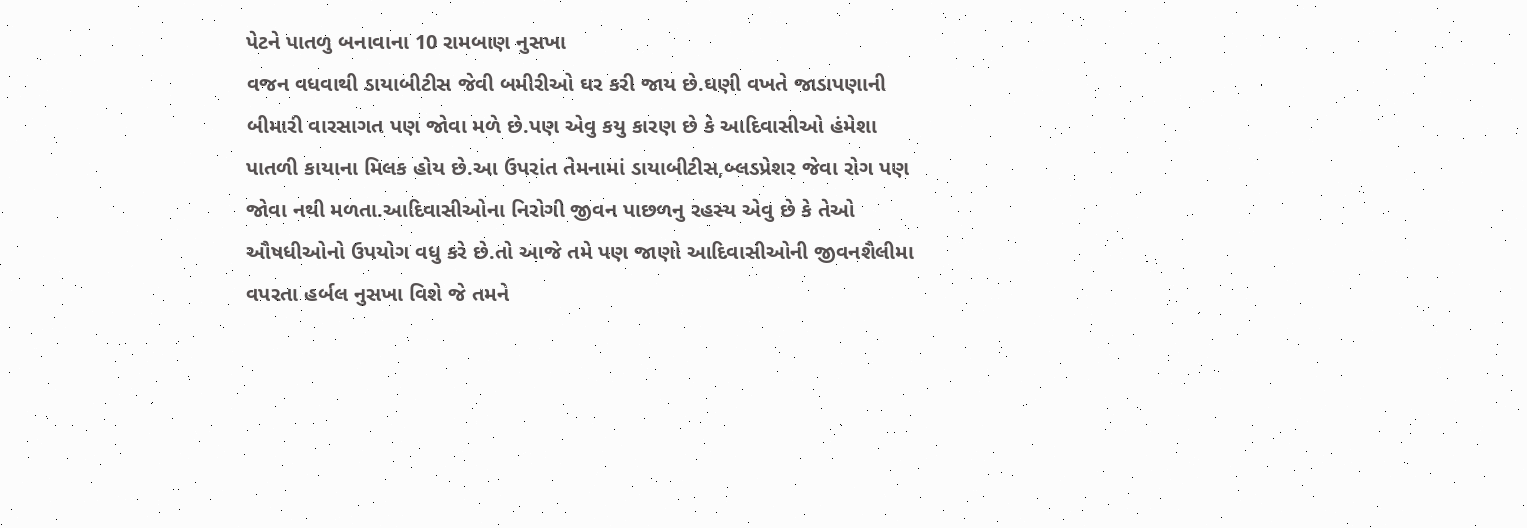પેટને પાતળુ બનાવાના 10 રામબાણ નુસખા
વજન વધવાથી ડાયાબીટીસ જેવી બમીરીઓ ઘર કરી જાય છે.ઘણી વખતે જાડાપણાની બીમારી વારસાગત પણ જોવા મળે છે.પણ એવુ કયુ કારણ છે કે આદિવાસીઓ હંમેશા પાતળી કાયાના મિલક હોય છે.આ ઉપરાંત તેમનામાં ડાયાબીટીસ,બ્લડપ્રેશર જેવા રોગ પણ જોવા નથી મળતા.આદિવાસીઓના નિરોગી જીવન પાછળનુ રહસ્ય એવુ છે કે તેઓ ઔષધીઓનો ઉપયોગ વધુ કરે છે.તો આજે તમે પણ જાણો આદિવાસીઓની જીવનશૈલીમા વપરતા હર્બલ નુસખા વિશે જે તમને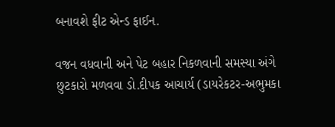બનાવશે ફીટ એન્ડ ફાઈન.

વજન વધવાની અને પેટ બહાર નિકળવાની સમસ્યા અંગે છુટકારો મળવવા ડો.દીપક આચાર્ય (ડાયરેકટર-અભુમકા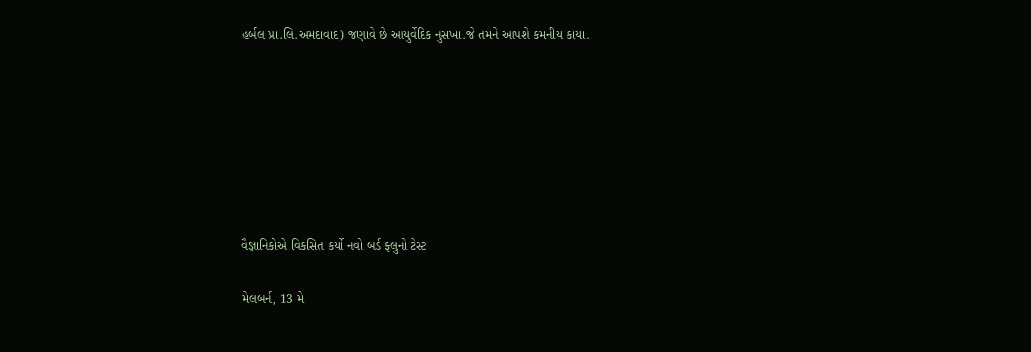હર્બલ પ્રા.લિ.અમદાવાદ) જણાવે છે આયુર્વેદિક નુસખા.જે તમને આપશે કમનીય કાયા.







વૈજ્ઞાનિકોએ વિકસિત કર્યો નવો બર્ડ ફ્લુનો ટેસ્ટ

મેલબર્ન, 13 મે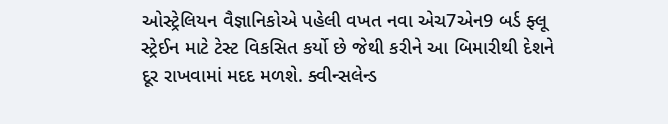ઓસ્ટ્રેલિયન વૈજ્ઞાનિકોએ પહેલી વખત નવા એચ7એન9 બર્ડ ફ્લૂ સ્ટ્રેઈન માટે ટેસ્ટ વિકસિત કર્યો છે જેથી કરીને આ બિમારીથી દેશને દૂર રાખવામાં મદદ મળશે. ક્વીન્સલેન્ડ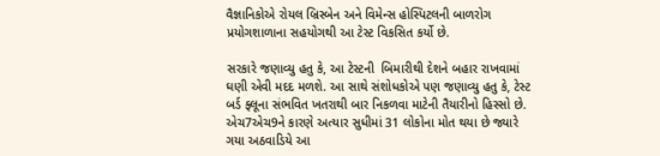વૈજ્ઞાનિકોએ રોયલ બ્રિસ્બેન અને વિમેન્સ હોસ્પિટલની બાળરોગ પ્રયોગશાળાના સહયોગથી આ ટેસ્ટ વિકસિત કર્યો છે.

સરકારે જણાવ્યુ હતુ કે, આ ટેસ્ટની  બિમારીથી દેશને બહાર રાખવામાં ઘણી એવી મદદ મળશે. આ સાથે સંશોધકોએ પણ જણાવ્યુ હતુ કે, ટેસ્ટ બર્ડ ફ્લૂના સંભવિત ખતરાથી બાર નિકળવા માટેની તૈયારીનો હિસ્સો છે. એચ7એચ9ને કારણે અત્યાર સુધીમાં 31 લોકોના મોત થયા છે જ્યારે ગયા અઠવાડિયે આ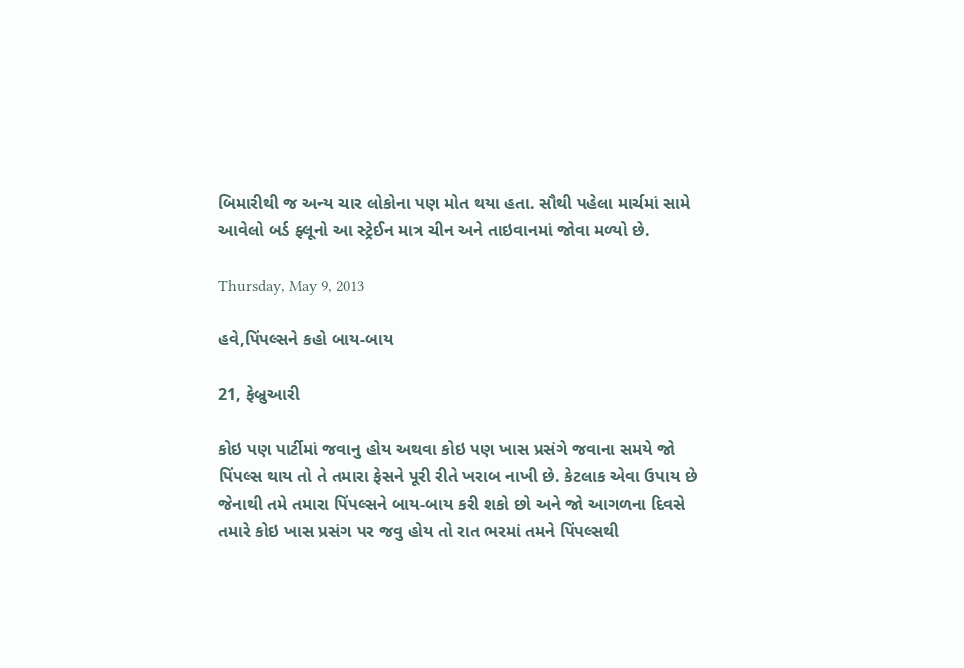બિમારીથી જ અન્ય ચાર લોકોના પણ મોત થયા હતા. સૌથી પહેલા માર્ચમાં સામે આવેલો બર્ડ ફ્લૂનો આ સ્ટ્રેઈન માત્ર ચીન અને તાઇવાનમાં જોવા મળ્યો છે.

Thursday, May 9, 2013

હવે,પિંપલ્સને કહો બાય-બાય

21, ફેબ્રુઆરી

કોઇ પણ પાર્ટીમાં જવાનુ હોય અથવા કોઇ પણ ખાસ પ્રસંગે જવાના સમયે જો  પિંપલ્સ થાય તો તે તમારા ફેસને પૂરી રીતે ખરાબ નાખી છે. કેટલાક એવા ઉપાય છે જેનાથી તમે તમારા પિંપલ્સને બાય-બાય કરી શકો છો અને જો આગળના દિવસે તમારે કોઇ ખાસ પ્રસંગ પર જવુ હોય તો રાત ભરમાં તમને પિંપલ્સથી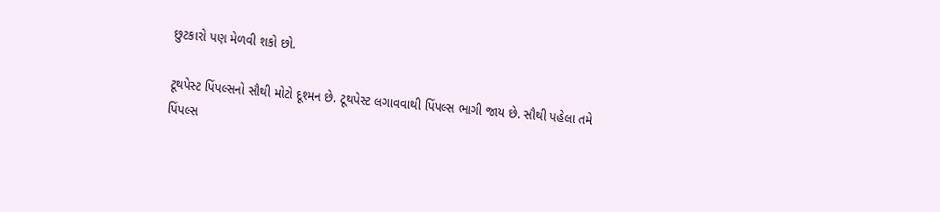છુટકારો પણ મેળવી શકો છો.

ટૂથપેસ્ટ પિંપલ્સનો સૌથી મોટો દૂશ્મન છે. ટૂથપેસ્ટ લગાવવાથી પિંપલ્સ ભાગી જાય છે. સૌથી પહેલા તમે પિંપલ્સ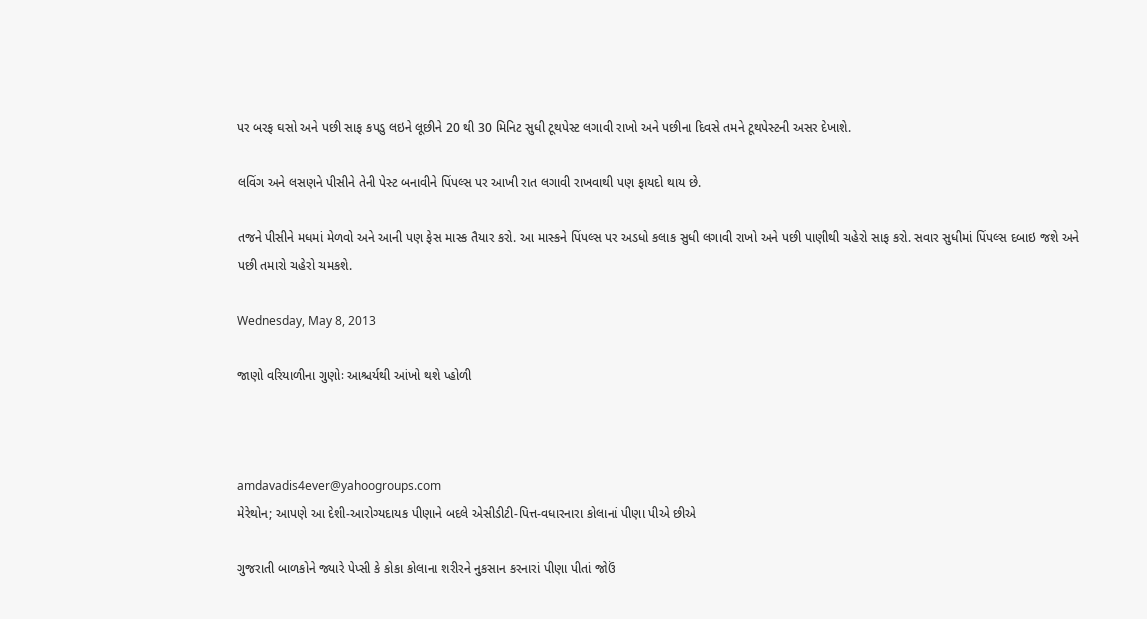પર બરફ ઘસો અને પછી સાફ કપડુ લઇને લૂછીને 20 થી 30 મિનિટ સુધી ટૂથપેસ્ટ લગાવી રાખો અને પછીના દિવસે તમને ટૂથપેસ્ટની અસર દેખાશે.

લવિંગ અને લસણને પીસીને તેની પેસ્ટ બનાવીને પિંપલ્સ પર આખી રાત લગાવી રાખવાથી પણ ફાયદો થાય છે.

તજને પીસીને મધમાં મેળવો અને આની પણ ફેસ માસ્ક તૈયાર કરો. આ માસ્કને પિંપલ્સ પર અડધો કલાક સુધી લગાવી રાખો અને પછી પાણીથી ચહેરો સાફ કરો. સવાર સુધીમાં પિંપલ્સ દબાઇ જશે અને પછી તમારો ચહેરો ચમકશે.

Wednesday, May 8, 2013

જાણો વરિયાળીના ગુણોઃ આશ્ચર્યથી આંખો થશે પ્હોળી



amdavadis4ever@yahoogroups.com
મેરેથોન; આપણે આ દેશી-આરોગ્યદાયક પીણાને બદલે એસીડીટી-પિત્ત-વધારનારા કોલાનાં પીણા પીએ છીએ

ગુજરાતી બાળકોને જ્યારે પેપ્સી કે કોકા કોલાના શરીરને નુકસાન કરનારાં પીણા પીતાં જોઉં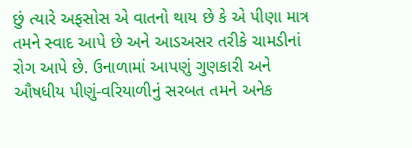છું ત્યારે અફસોસ એ વાતનો થાય છે કે એ પીણા માત્ર તમને સ્વાદ આપે છે અને આડઅસર તરીકે ચામડીનાં રોગ આપે છે. ઉનાળામાં આપણું ગુણકારી અને ઔષધીય પીણું-વરિયાળીનું સરબત તમને અનેક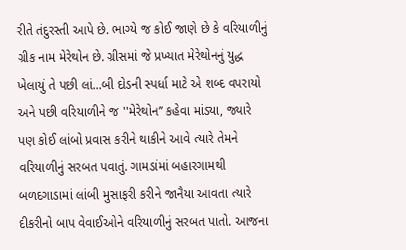રીતે તંદુરસ્તી આપે છે. ભાગ્યે જ કોઈ જાણે છે કે વરિયાળીનું ગ્રીક નામ મેરેથોન છે. ગ્રીસમાં જે પ્રખ્યાત મેરેથોનનું યુદ્ધ ખેલાયું તે પછી લાં...બી દોડની સ્પર્ધા માટે એ શબ્દ વપરાયો અને પછી વરિયાળીને જ ''મેરેથોન’’ કહેવા માંડ્યા, જ્યારે પણ કોઈ લાંબો પ્રવાસ કરીને થાકીને આવે ત્યારે તેમને વરિયાળીનું સરબત પવાતું. ગામડાંમાં બહારગામથી બળદગાડામાં લાંબી મુસાફરી કરીને જાનૈયા આવતા ત્યારે દીકરીનો બાપ વેવાઈઓને વરિયાળીનું સરબત પાતો. આજના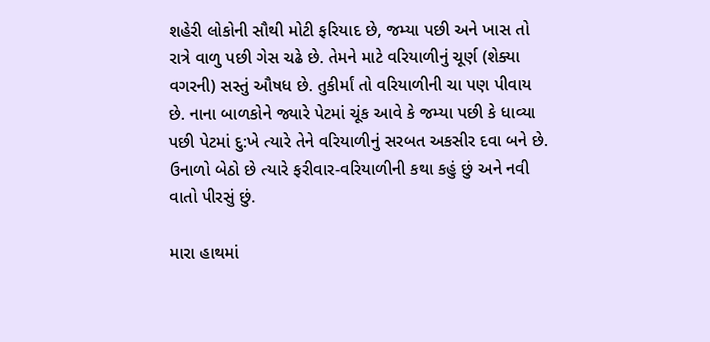શહેરી લોકોની સૌથી મોટી ફરિયાદ છે, જમ્યા પછી અને ખાસ તો રાત્રે વાળુ પછી ગેસ ચઢે છે. તેમને માટે વરિયાળીનું ચૂર્ણ (શેક્યા વગરની) સસ્તું ઔષધ છે. તુકીર્માં તો વરિયાળીની ચા પણ પીવાય છે. નાના બાળકોને જ્યારે પેટમાં ચૂંક આવે કે જમ્યા પછી કે ધાવ્યા પછી પેટમાં દુ:ખે ત્યારે તેને વરિયાળીનું સરબત અકસીર દવા બને છે. ઉનાળો બેઠો છે ત્યારે ફરીવાર-વરિયાળીની કથા કહું છું અને નવી વાતો પીરસું છું.

મારા હાથમાં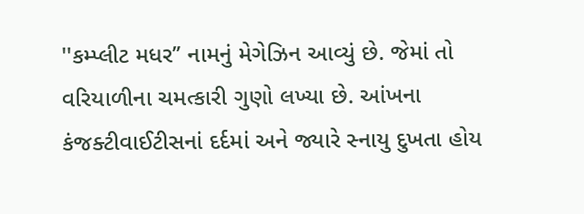''કમ્પ્લીટ મધર’’ નામનું મેગેઝિન આવ્યું છે. જેમાં તો વરિયાળીના ચમત્કારી ગુણો લખ્યા છે. આંખના કંજક્ટીવાઈટીસનાં દર્દમાં અને જ્યારે સ્નાયુ દુખતા હોય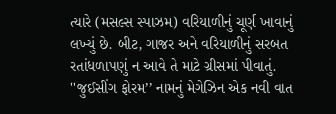ત્યારે (મસલ્સ સ્પાઝમ) વરિયાળીનું ચૂર્ણ ખાવાનું લખ્યું છે. બીટ, ગાજર અને વરિયાળીનું સરબત રતાંધળાપણું ન આવે તે માટે ગ્રીસમાં પીવાતું. ''જુઈસીંગ ફોરમ’’ નામનું મેગેઝિન એક નવી વાત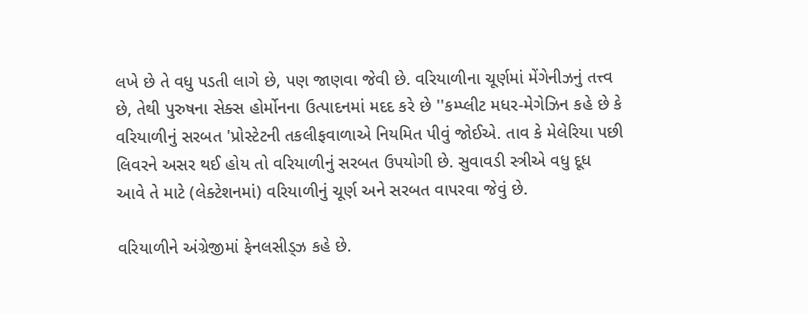લખે છે તે વધુ પડતી લાગે છે, પણ જાણવા જેવી છે. વરિયાળીના ચૂર્ણમાં મેંગેનીઝનું તત્ત્વ છે, તેથી પુરુષના સેક્સ હોર્મોનના ઉત્પાદનમાં મદદ કરે છે ''કમ્પ્લીટ મધર-મેગેઝિન કહે છે કે વરિયાળીનું સરબત 'પ્રોસ્ટેટની તકલીફવાળાએ નિયમિત પીવું જોઈએ. તાવ કે મેલેરિયા પછી લિવરને અસર થઈ હોય તો વરિયાળીનું સરબત ઉપયોગી છે. સુવાવડી સ્ત્રીએ વધુ દૂધ આવે તે માટે (લેક્ટેશનમાં) વરિયાળીનું ચૂર્ણ અને સરબત વાપરવા જેવું છે.

વરિયાળીને અંગ્રેજીમાં ફેનલસીડ્ઝ કહે છે.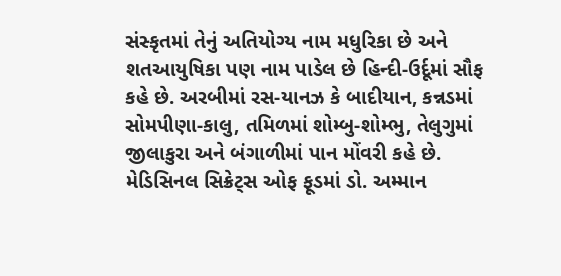સંસ્કૃતમાં તેનું અતિયોગ્ય નામ મધુરિકા છે અને શતઆયુષિકા પણ નામ પાડેલ છે હિ‌ન્દી-ઉર્દૂમાં સૌફ કહે છે. અરબીમાં રસ-યાનઝ કે બાદીયાન, કન્નડમાં સોમપીણા-કાલુ, તમિળમાં શોમ્બુ-શોમ્ભુ, તેલુગુમાં જીલાકુરા અને બંગાળીમાં પાન મોંવરી કહે છે. મેડિસિનલ સિક્રેટ્સ ઓફ ફૂડમાં ડો. અમ્માન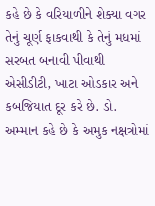કહે છે કે વરિયાળીને શેક્યા વગર તેનું ચૂર્ણ ફાકવાથી કે તેનું મધમાં સરબત બનાવી પીવાથી એસીડીટી, ખાટા ઓડકાર અને કબજિયાત દૂર કરે છે. ડો. અમ્માન કહે છે કે અમુક નક્ષત્રોમાં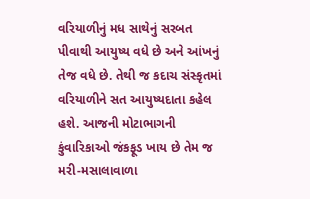વરિયાળીનું મધ સાથેનું સરબત પીવાથી આયુષ્ય વધે છે અને આંખનું તેજ વધે છે. તેથી જ કદાચ સંસ્કૃતમાં વરિયાળીને સત આયુષ્યદાતા કહેલ હશે. આજની મોટાભાગની કુંવારિકાઓ જંકફૂડ ખાય છે તેમ જ મરી-મસાલાવાળા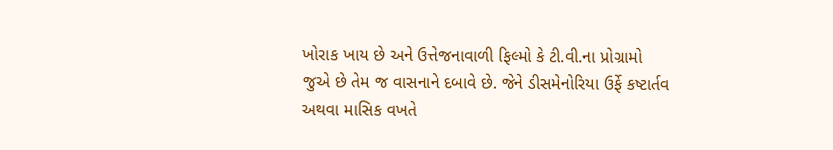ખોરાક ખાય છે અને ઉત્તેજનાવાળી ફિલ્મો કે ટી.વી.ના પ્રોગ્રામો જુએ છે તેમ જ વાસનાને દબાવે છે. જેને ડીસમેનોરિયા ઉર્ફે કષ્ટાર્તવ અથવા માસિક વખતે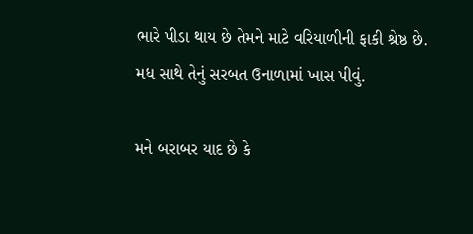ભારે પીડા થાય છે તેમને માટે વરિયાળીની ફાકી શ્રેષ્ઠ છે. મધ સાથે તેનું સરબત ઉનાળામાં ખાસ પીવું.

મને બરાબર યાદ છે કે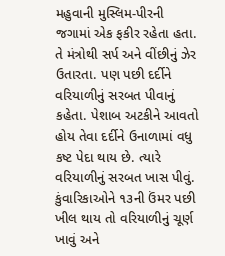મહુવાની મુસ્લિમ-પીરની જગામાં એક ફકીર રહેતા હતા. તે મંત્રોથી સર્પ અને વીંછીનું ઝેર ઉતારતા. પણ પછી દર્દીને વરિયાળીનું સરબત પીવાનું કહેતા. પેશાબ અટકીને આવતો હોય તેવા દર્દીને ઉનાળામાં વધુ કષ્ટ પેદા થાય છે. ત્યારે વરિયાળીનું સરબત ખાસ પીવું. કુંવારિકાઓને ૧૩ની ઉંમર પછી ખીલ થાય તો વરિયાળીનું ચૂર્ણ ખાવું અને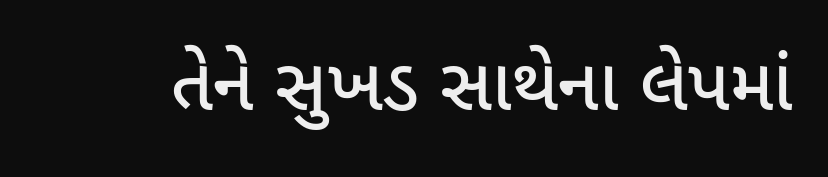તેને સુખડ સાથેના લેપમાં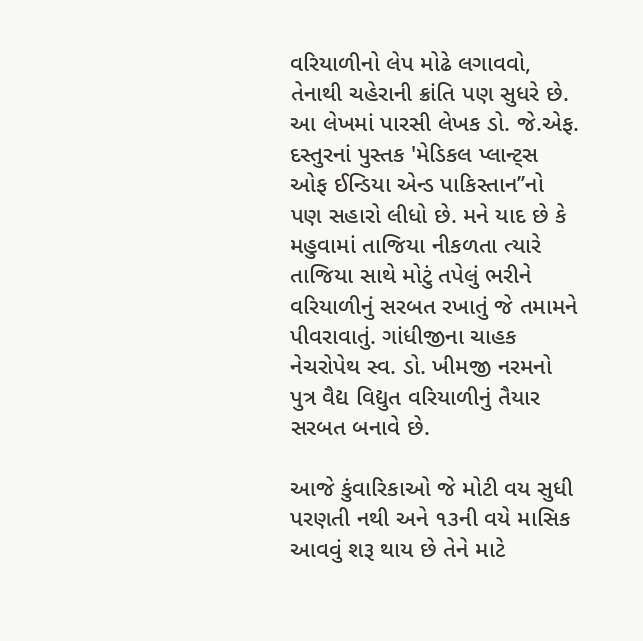વરિયાળીનો લેપ મોઢે લગાવવો, તેનાથી ચહેરાની ક્રાંતિ પણ સુધરે છે. આ લેખમાં પારસી લેખક ડો. જે.એફ. દસ્તુરનાં પુસ્તક 'મેડિકલ પ્લાન્ટ્સ ઓફ ઈન્ડિયા એન્ડ પાકિસ્તાન’’નો પણ સહારો લીધો છે. મને યાદ છે કે મહુવામાં તાજિયા નીકળતા ત્યારે તાજિયા સાથે મોટું તપેલું ભરીને વરિયાળીનું સરબત રખાતું જે તમામને પીવરાવાતું. ગાંધીજીના ચાહક નેચરોપેથ સ્વ. ડો. ખીમજી નરમનો પુત્ર વૈદ્ય વિદ્યુત વરિયાળીનું તૈયાર સરબત બનાવે છે.

આજે કુંવારિકાઓ જે મોટી વય સુધી પરણતી નથી અને ૧૩ની વયે માસિક આવવું શરૂ થાય છે તેને માટે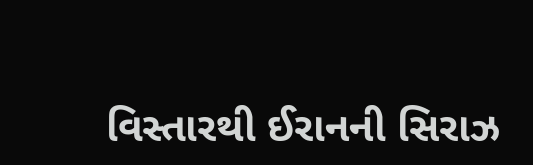વિસ્તારથી ઈરાનની સિરાઝ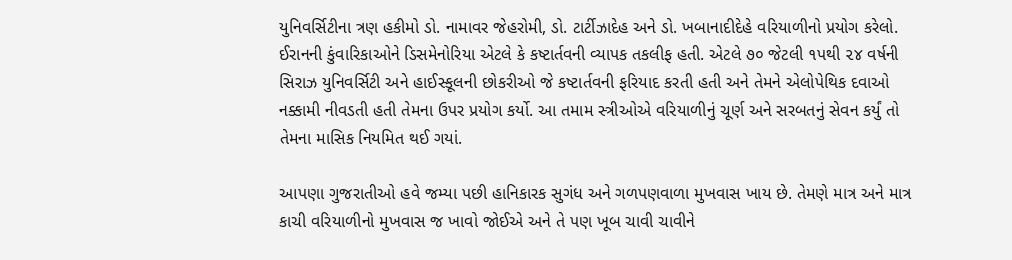યુનિવર્સિ‌ટીના ત્રણ હકીમો ડો. નામાવર જેહરોમી, ડો. ટાર્ટીઝાદેહ અને ડો. ખબાનાદીદેહે વરિયાળીનો પ્રયોગ કરેલો. ઈરાનની કુંવારિકાઓને ડિસમેનોરિયા એટલે કે કષ્ટાર્તવની વ્યાપક તકલીફ હતી. એટલે ૭૦ જેટલી ૧પથી ૨૪ વર્ષની સિરાઝ યુનિવર્સિ‌ટી અને હાઈસ્કૂલની છોકરીઓ જે કષ્ટાર્તવની ફરિયાદ કરતી હતી અને તેમને એલોપેથિક દવાઓ નક્કામી નીવડતી હતી તેમના ઉપર પ્રયોગ કર્યો. આ તમામ સ્ત્રીઓએ વરિયાળીનું ચૂર્ણ અને સરબતનું સેવન કર્યું તો તેમના માસિક નિયમિત થઈ ગયાં.

આપણા ગુજરાતીઓ હવે જમ્યા પછી હાનિકારક સુગંધ અને ગળપણવાળા મુખવાસ ખાય છે. તેમણે માત્ર અને માત્ર કાચી વરિયાળીનો મુખવાસ જ ખાવો જોઈએ અને તે પણ ખૂબ ચાવી ચાવીને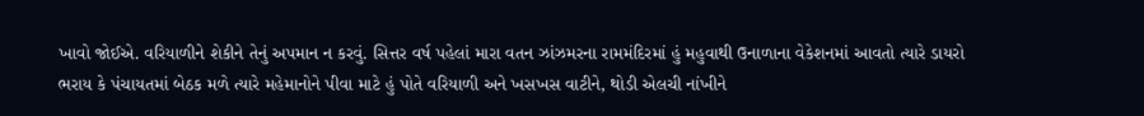ખાવો જોઈએ. વરિયાળીને શેકીને તેનું અપમાન ન કરવું. સિત્તર વર્ષ પહેલાં મારા વતન ઝાંઝમરના રામમંદિરમાં હું મહુવાથી ઉનાળાના વેકેશનમાં આવતો ત્યારે ડાયરો ભરાય કે પંચાયતમાં બેઠક મળે ત્યારે મહેમાનોને પીવા માટે હું પોતે વરિયાળી અને ખસખસ વાટીને, થોડી એલચી નાંખીને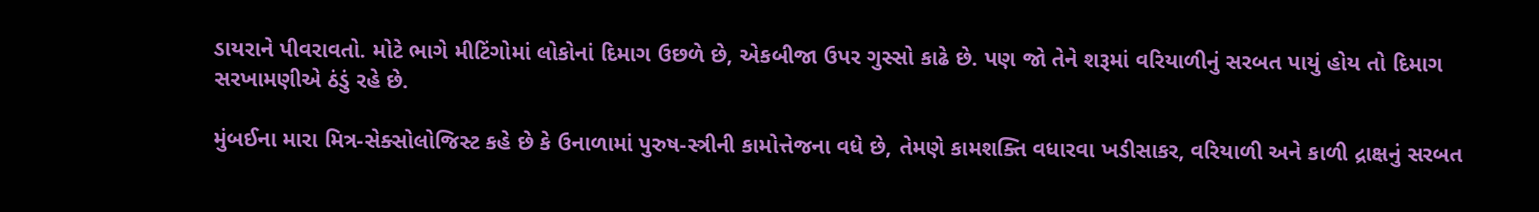ડાયરાને પીવરાવતો. મોટે ભાગે મીટિંગોમાં લોકોનાં દિમાગ ઉછળે છે, એકબીજા ઉપર ગુસ્સો કાઢે છે. પણ જો તેને શરૂમાં વરિયાળીનું સરબત પાયું હોય તો દિમાગ સરખામણીએ ઠંડું રહે છે.

મુંબઈના મારા મિત્ર-સેક્સોલોજિસ્ટ કહે છે કે ઉનાળામાં પુરુષ-સ્ત્રીની કામોત્તેજના વધે છે, તેમણે કામશક્તિ વધારવા ખડીસાકર, વરિયાળી અને કાળી દ્રાક્ષનું સરબત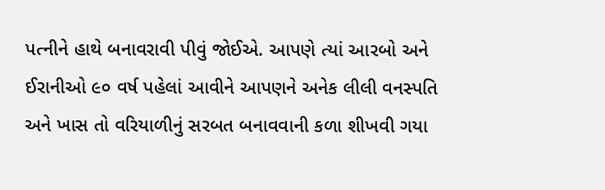પત્નીને હાથે બનાવરાવી પીવું જોઈએ. આપણે ત્યાં આરબો અને ઈરાનીઓ ૯૦ વર્ષ પહેલાં આવીને આપણને અનેક લીલી વનસ્પતિ અને ખાસ તો વરિયાળીનું સરબત બનાવવાની કળા શીખવી ગયા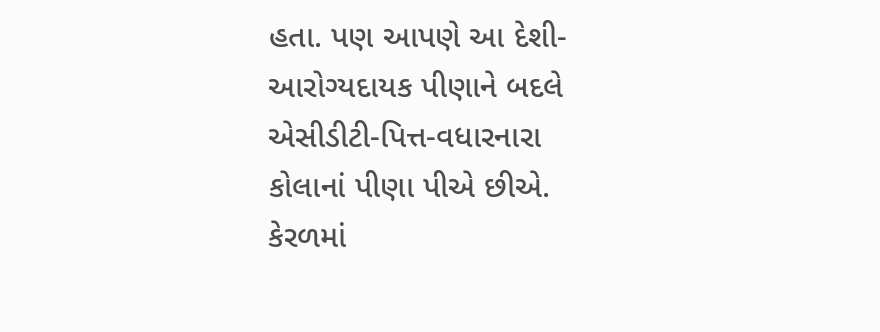હતા. પણ આપણે આ દેશી-આરોગ્યદાયક પીણાને બદલે એસીડીટી-પિત્ત-વધારનારા કોલાનાં પીણા પીએ છીએ. કેરળમાં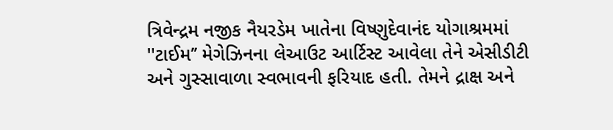ત્રિવેન્દ્રમ નજીક નૈયરડેમ ખાતેના વિષ્ણુદેવાનંદ યોગાશ્રમમાં ''ટાઈમ’’ મેગેઝિનના લેઆઉટ આર્ટિ‌સ્ટ આવેલા તેને એસીડીટી અને ગુસ્સાવાળા સ્વભાવની ફરિયાદ હતી. તેમને દ્રાક્ષ અને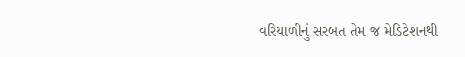વરિયાળીનું સરબત તેમ જ મેડિટેશનથી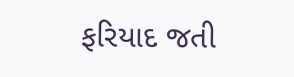ફરિયાદ જતી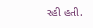રહી હતી.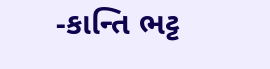-કાન્તિ ભટ્ટ